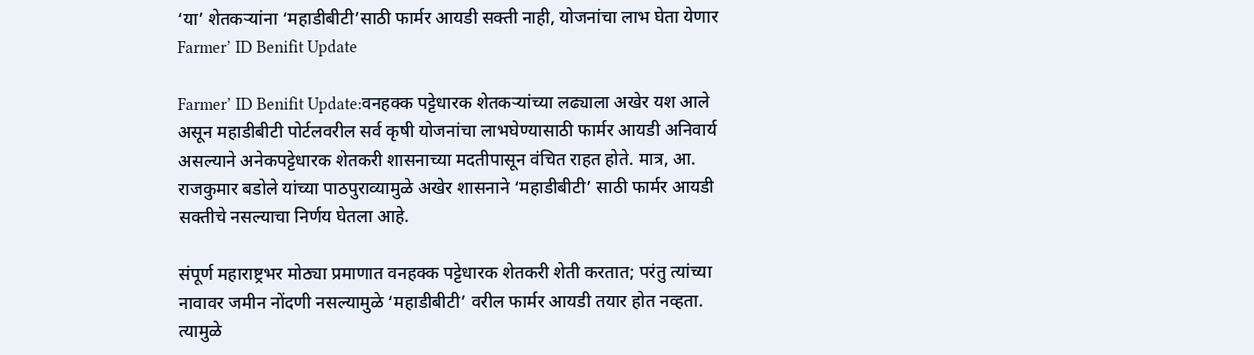‘या’ शेतकऱ्यांना ‘महाडीबीटी’साठी फार्मर आयडी सक्ती नाही, योजनांचा लाभ घेता येणार Farmer’ ID Benifit Update

Farmer’ ID Benifit Update:वनहक्क पट्टेधारक शेतकऱ्यांच्या लढ्याला अखेर यश आले असून महाडीबीटी पोर्टलवरील सर्व कृषी योजनांचा लाभघेण्यासाठी फार्मर आयडी अनिवार्य असल्याने अनेकपट्टेधारक शेतकरी शासनाच्या मदतीपासून वंचित राहत होते. मात्र, आ. राजकुमार बडोले यांच्या पाठपुराव्यामुळे अखेर शासनाने ‘महाडीबीटी’ साठी फार्मर आयडी सक्तीचे नसल्याचा निर्णय घेतला आहे.

संपूर्ण महाराष्ट्रभर मोठ्या प्रमाणात वनहक्क पट्टेधारक शेतकरी शेती करतात; परंतु त्यांच्या नावावर जमीन नोंदणी नसल्यामुळे ‘महाडीबीटी’ वरील फार्मर आयडी तयार होत नव्हता. त्यामुळे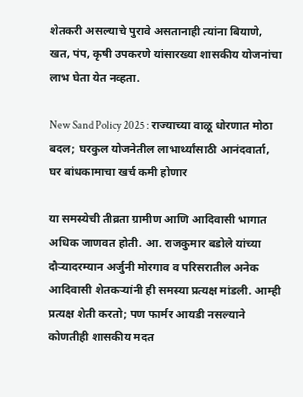शेतकरी असल्याचे पुरावे असतानाही त्यांना बियाणे, खत, पंप, कृषी उपकरणे यांसारख्या शासकीय योजनांचा लाभ घेता येत नव्हता.

New Sand Policy 2025 : राज्याच्या वाळू धोरणात मोठा बदल; घरकुल योजनेतील लाभार्थ्यांसाठी आनंदवार्ता, घर बांधकामाचा खर्च कमी होणार

या समस्येची तीव्रता ग्रामीण आणि आदिवासी भागात अधिक जाणवत होती. आ. राजकुमार बडोले यांच्या दौऱ्यादरम्यान अर्जुनी मोरगाव व परिसरातील अनेक आदिवासी शेतकऱ्यांनी ही समस्या प्रत्यक्ष मांडली. आम्ही प्रत्यक्ष शेती करतो; पण फार्मर आयडी नसल्याने कोणतीही शासकीय मदत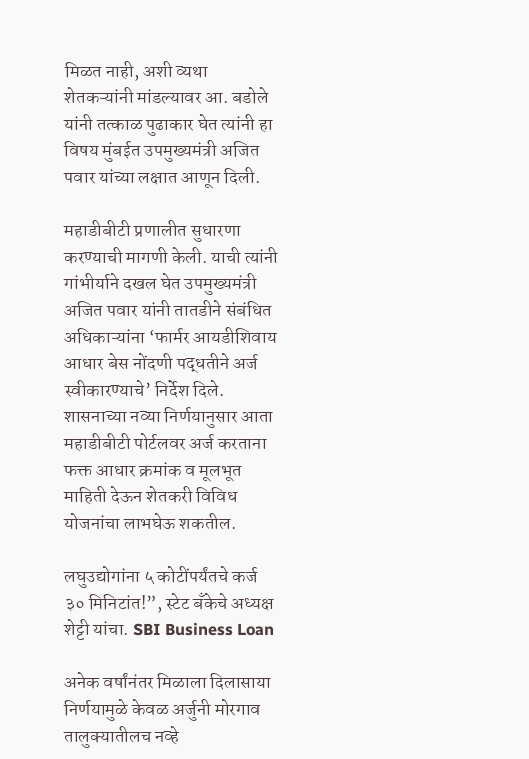मिळत नाही, अशी व्यथा शेतकऱ्यांनी मांडल्यावर आ. बडोले यांनी तत्काळ पुढाकार घेत त्यांनी हा विषय मुंबईत उपमुख्यमंत्री अजित पवार यांच्या लक्षात आणून दिली.

महाडीबीटी प्रणालीत सुधारणा करण्याची मागणी केली. याची त्यांनी गांभीर्याने दखल घेत उपमुख्यमंत्री अजित पवार यांनी तातडीने संबंधित अधिकाऱ्यांना ‘फार्मर आयडीशिवाय आधार बेस नोंदणी पद्धतीने अर्ज स्वीकारण्याचे’ निर्देश दिले. शासनाच्या नव्या निर्णयानुसार आता महाडीबीटी पोर्टलवर अर्ज करताना फक्त आधार क्रमांक व मूलभूत माहिती देऊन शेतकरी विविध योजनांचा लाभघेऊ शकतील.

लघुउद्योगांना ५ कोटींपर्यंतचे कर्ज ३० मिनिटांत!”, स्टेट बँकेचे अध्यक्ष शेट्टी यांचा. SBI Business Loan

अनेक वर्षांनंतर मिळाला दिलासाया निर्णयामुळे केवळ अर्जुनी मोरगाव तालुक्यातीलच नव्हे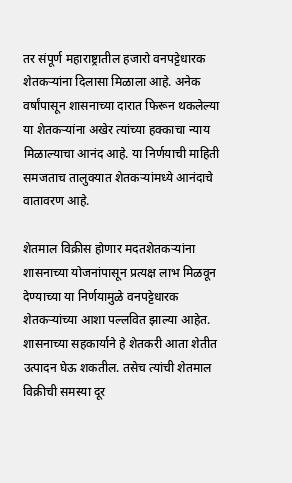तर संपूर्ण महाराष्ट्रातील हजारो वनपट्टेधारक शेतकऱ्यांना दिलासा मिळाला आहे. अनेक वर्षांपासून शासनाच्या दारात फिरून थकलेल्या या शेतकऱ्यांना अखेर त्यांच्या हक्काचा न्याय मिळाल्याचा आनंद आहे. या निर्णयाची माहिती समजताच तालुक्यात शेतकऱ्यांमध्ये आनंदाचे वातावरण आहे.

शेतमाल विक्रीस होणार मदतशेतकऱ्यांना शासनाच्या योजनांपासून प्रत्यक्ष लाभ मिळवून देण्याच्या या निर्णयामुळे वनपट्टेधारक शेतकऱ्यांच्या आशा पल्लवित झाल्या आहेत. शासनाच्या सहकार्याने हे शेतकरी आता शेतीत उत्पादन घेऊ शकतील. तसेच त्यांची शेतमाल विक्रीची समस्या दूर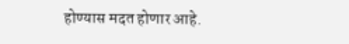होण्यास मदत होणार आहे.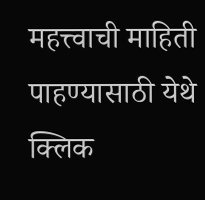महत्त्वाची माहिती पाहण्यासाठी येथे क्लिक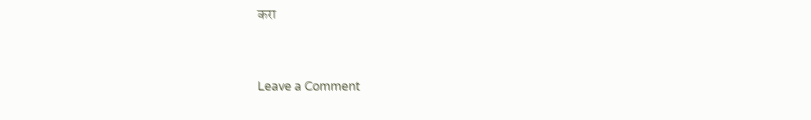करा



Leave a Comment